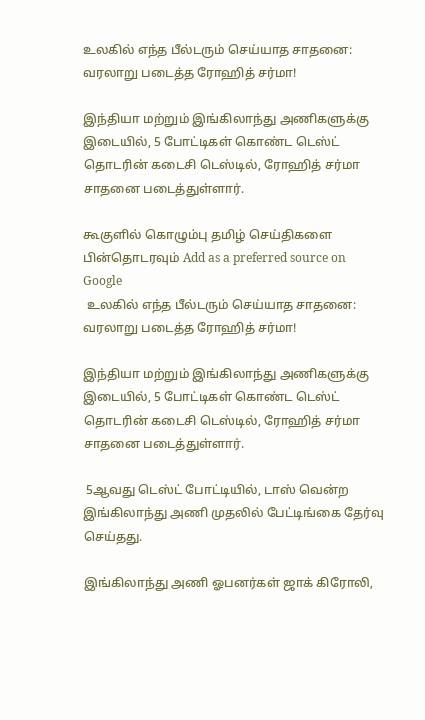உலகில் எந்த பீல்டரும் செய்யாத சாதனை: வரலாறு படைத்த ரோஹித் சர்மா!

இந்தியா மற்றும் இங்கிலாந்து அணிகளுக்கு இடையில், 5 போட்டிகள் கொண்ட டெஸ்ட் தொடரின் கடைசி டெஸ்டில், ரோஹித் சர்மா சாதனை படைத்துள்ளார்.

கூகுளில் கொழும்பு தமிழ் செய்திகளை பின்தொடரவும் Add as a preferred source on Google
 உலகில் எந்த பீல்டரும் செய்யாத சாதனை: வரலாறு படைத்த ரோஹித் சர்மா!

இந்தியா மற்றும் இங்கிலாந்து அணிகளுக்கு இடையில், 5 போட்டிகள் கொண்ட டெஸ்ட் தொடரின் கடைசி டெஸ்டில், ரோஹித் சர்மா சாதனை படைத்துள்ளார்.

 5ஆவது டெஸ்ட் போட்டியில், டாஸ் வென்ற இங்கிலாந்து அணி முதலில் பேட்டிங்கை தேர்வு செய்தது.

இங்கிலாந்து அணி ஓபனர்கள் ஜாக் கிரோலி,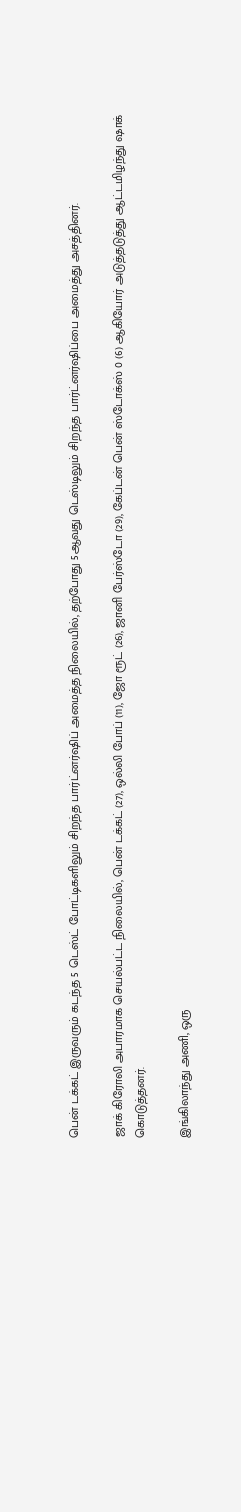பென் டக்கட் இருவரும் கடந்த 5 டெஸ்ட் போட்டிகளிலும் சிறந்த பார்ட்னர்ஷிப் அமைத்த நிலையில், தற்போது 5ஆவது டெஸ்டிலும் சிறந்த பார்ட்னர்ஷிப்பை அமைத்து அசத்தினர்.

ஜாக் கிரோலி அபாரமாக செயல்பட்ட நிலையில், பென் டக்கட் (27), ஒல்லி போப் (11), ஜோ ரூட் (26), ஜானி பேர்ஸ்டோ (29), கேப்டன் பென் ஸ்டோக்ஸ் 0 (6) ஆகியோர் அடுத்தடுத்து ஆட்டமிழந்து ஷாக் கொடுத்தனர்.

இங்கிலாந்து அணி, ஒரு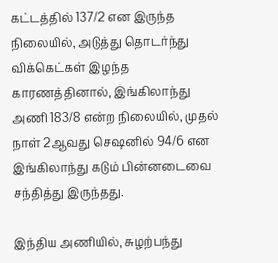கட்டத்தில் 137/2 என இருந்த நிலையில், அடுத்து தொடர்ந்து விக்கெட்கள் இழந்த காரணத்தினால், இங்கிலாந்து அணி 183/8 என்ற நிலையில், முதல் நாள் 2ஆவது செஷனில் 94/6 என இங்கிலாந்து கடும் பின்னடைவை சந்தித்து இருந்தது.

இந்திய அணியில், சுழற்பந்து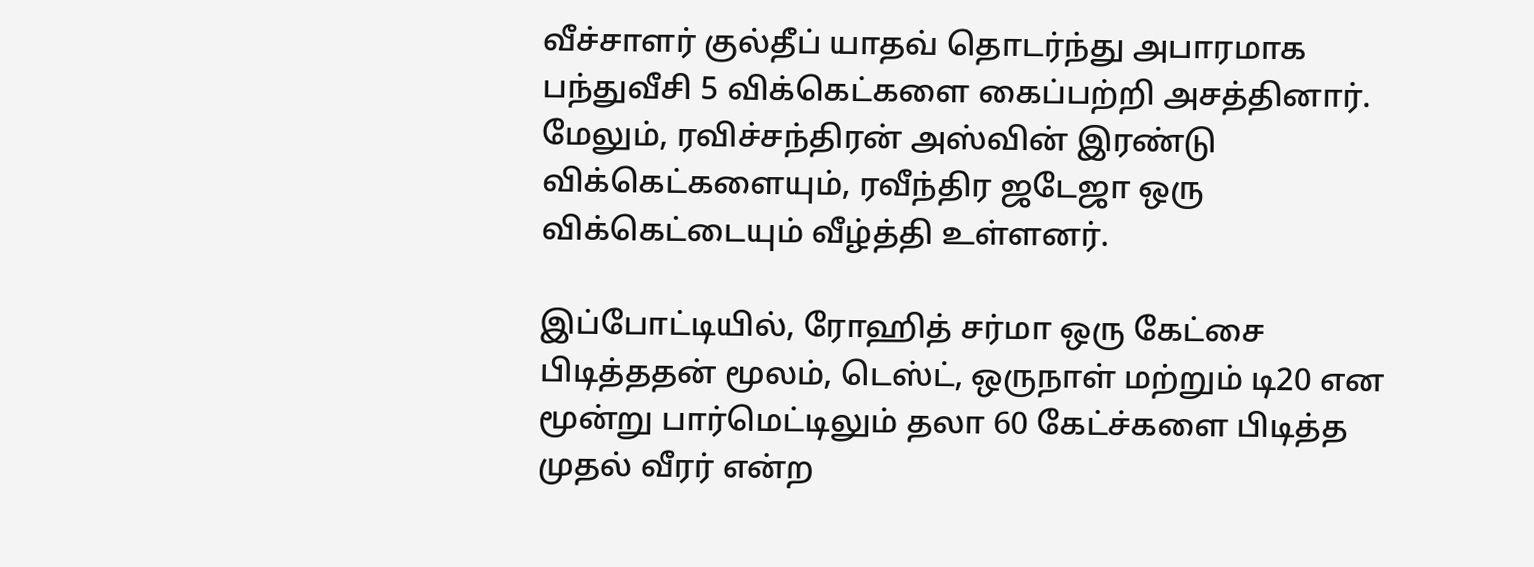வீச்சாளர் குல்தீப் யாதவ் தொடர்ந்து அபாரமாக பந்துவீசி 5 விக்கெட்களை கைப்பற்றி அசத்தினார். மேலும், ரவிச்சந்திரன் அஸ்வின் இரண்டு விக்கெட்களையும், ரவீந்திர ஜடேஜா ஒரு விக்கெட்டையும் வீழ்த்தி உள்ளனர்.

இப்போட்டியில், ரோஹித் சர்மா ஒரு கேட்சை பிடித்ததன் மூலம், டெஸ்ட், ஒருநாள் மற்றும் டி20 என மூன்று பார்மெட்டிலும் தலா 60 கேட்ச்களை பிடித்த முதல் வீரர் என்ற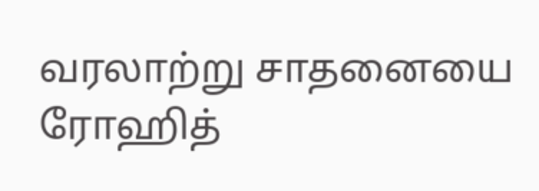வரலாற்று சாதனையை ரோஹித்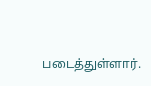படைத்துள்ளார்.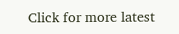Click for more latest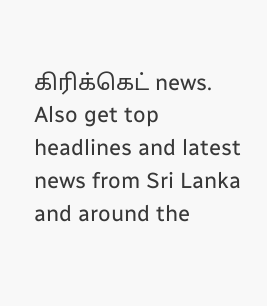கிரிக்கெட் news. Also get top headlines and latest news from Sri Lanka and around the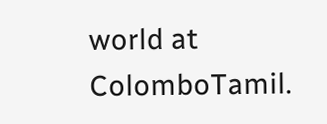world at ColomboTamil.